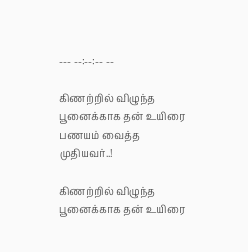--- --:--:-- --

கிணற்றில் விழுந்த பூனைக்காக தன் உயிரை பணயம் வைத்த முதியவர்..!

கிணற்றில் விழுந்த பூனைக்காக தன் உயிரை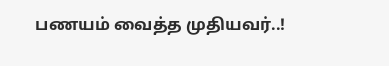பணயம் வைத்த முதியவர்..!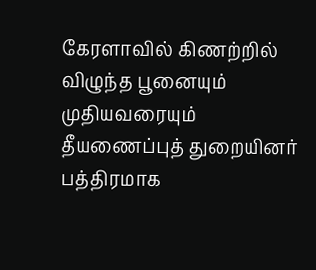கேரளாவில் கிணற்றில் விழுந்த பூனையும் முதியவரையும் தீயணைப்புத் துறையினர் பத்திரமாக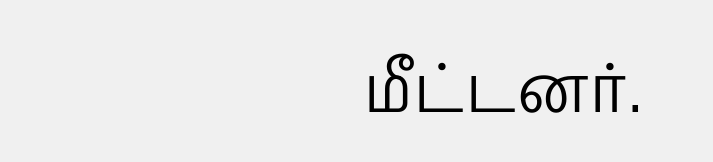மீட்டனர்.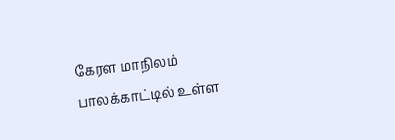கேரள மாநிலம் பாலக்காட்டில் உள்ள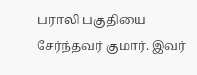பராலி பகுதியை சேர்ந்தவர் குமார். இவர்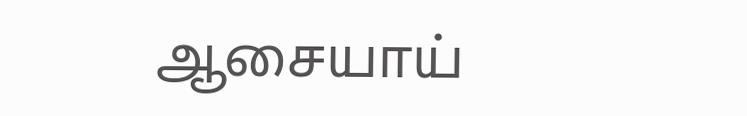ஆசையாய்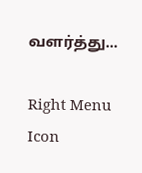வளர்த்து...

Right Menu Icon